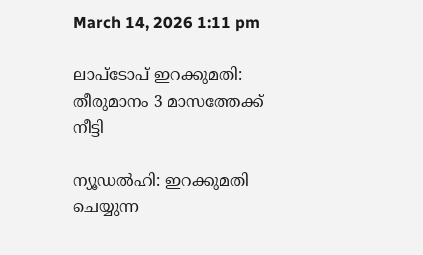March 14, 2026 1:11 pm

ലാപ്‌ടോപ് ഇറക്കുമതി: തീരുമാനം 3 മാസത്തേക്ക് നീട്ടി

ന്യൂഡല്‍ഹി: ഇറക്കുമതി ചെയ്യുന്ന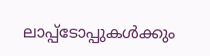ലാപ്പ്‌ടോപ്പുകള്‍ക്കും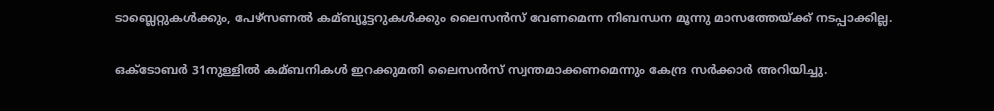ടാബ്ലെറ്റുകള്‍ക്കും, പേഴ്‌സണല്‍ കമ്ബ്യൂട്ടറുകള്‍ക്കും ലൈസന്‍സ് വേണമെന്ന നിബന്ധന മൂന്നു മാസത്തേയ്ക്ക് നടപ്പാക്കില്ല.

ഒക്ടോബര്‍ 31നുള്ളില്‍ കമ്ബനികള്‍ ഇറക്കുമതി ലൈസന്‍സ് സ്വന്തമാക്കണമെന്നും കേന്ദ്ര സര്‍ക്കാര്‍ അറിയിച്ചു.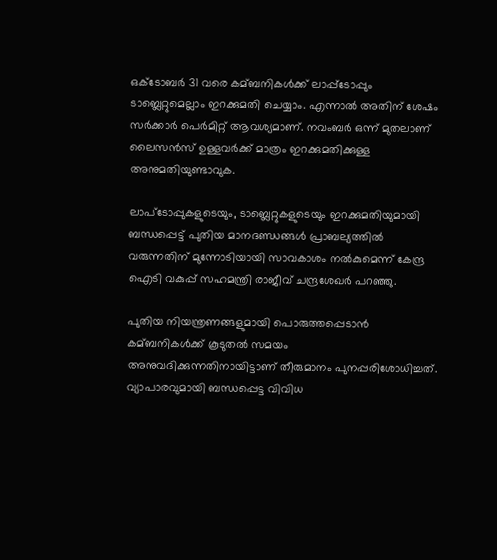ഒക്ടോബര്‍ 31 വരെ കമ്ബനികള്‍ക്ക് ലാപ്പ്‌ടോപ്പും ടാബ്ലെറ്റുമെല്ലാം ഇറക്കുമതി ചെയ്യാം. എന്നാല്‍ അതിന് ശേഷം സര്‍ക്കാര്‍ പെര്‍മിറ്റ് ആവശ്യമാണ്. നവംബര്‍ ഒന്ന് മുതലാണ് ലൈസന്‍സ് ഉള്ളവര്‍ക്ക് മാത്രം ഇറക്കുമതിക്കുള്ള അനുമതിയുണ്ടാവുക.

ലാപ്‌ടോപ്പുകളുടെയും, ടാബ്ലെറ്റുകളുടെയും ഇറക്കുമതിയുമായി ബന്ധപ്പെട്ട് പുതിയ മാനദണ്ഡങ്ങള്‍ പ്രാബല്യത്തില്‍ വരുന്നതിന് മുന്നോടിയായി സാവകാശം നല്‍കുമെന്ന് കേന്ദ്ര ഐടി വകുപ്പ് സഹമന്ത്രി രാജീവ് ചന്ദ്രശേഖര്‍ പറഞ്ഞു.

പുതിയ നിയന്ത്രണങ്ങളുമായി പൊരുത്തപ്പെടാന്‍ കമ്ബനികള്‍ക്ക് കൂടുതല്‍ സമയം അനുവദിക്കുന്നതിനായിട്ടാണ് തീരുമാനം പുനപ്പരിശോധിച്ചത്. വ്യാപാരവുമായി ബന്ധപ്പെട്ട വിവിധ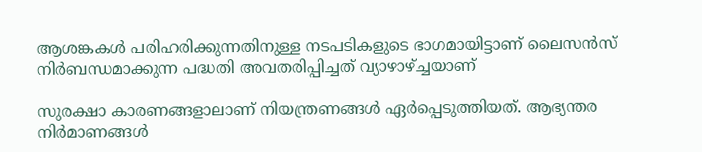ആശങ്കകള്‍ പരിഹരിക്കുന്നതിനുള്ള നടപടികളുടെ ഭാഗമായിട്ടാണ് ലൈസന്‍സ് നിര്‍ബന്ധമാക്കുന്ന പദ്ധതി അവതരിപ്പിച്ചത് വ്യാഴാഴ്ച്ചയാണ്

സുരക്ഷാ കാരണങ്ങളാലാണ് നിയന്ത്രണങ്ങള്‍ ഏര്‍പ്പെടുത്തിയത്. ആഭ്യന്തര നിര്‍മാണങ്ങള്‍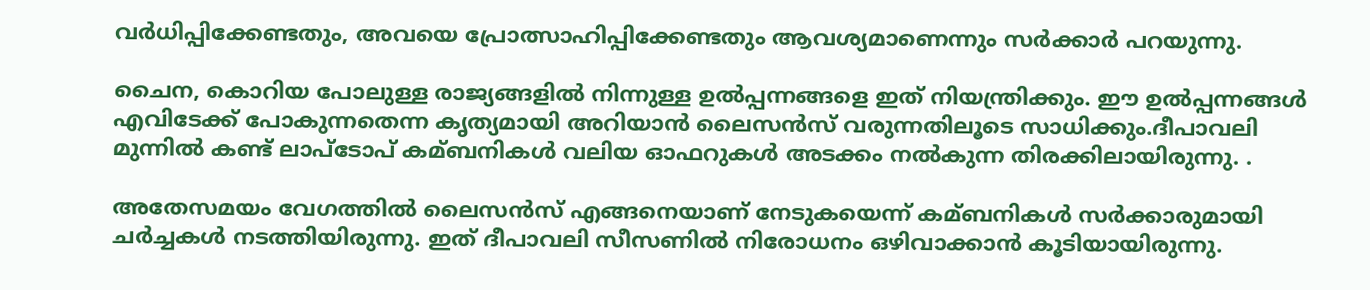വര്‍ധിപ്പിക്കേണ്ടതും, അവയെ പ്രോത്സാഹിപ്പിക്കേണ്ടതും ആവശ്യമാണെന്നും സര്‍ക്കാര്‍ പറയുന്നു.

ചൈന, കൊറിയ പോലുള്ള രാജ്യങ്ങളില്‍ നിന്നുള്ള ഉല്‍പ്പന്നങ്ങളെ ഇത് നിയന്ത്രിക്കും. ഈ ഉല്‍പ്പന്നങ്ങള്‍ എവിടേക്ക് പോകുന്നതെന്ന കൃത്യമായി അറിയാന്‍ ലൈസന്‍സ് വരുന്നതിലൂടെ സാധിക്കും.ദീപാവലി മുന്നില്‍ കണ്ട് ലാപ്‌ടോപ് കമ്ബനികള്‍ വലിയ ഓഫറുകള്‍ അടക്കം നല്‍കുന്ന തിരക്കിലായിരുന്നു. .

അതേസമയം വേഗത്തില്‍ ലൈസന്‍സ് എങ്ങനെയാണ് നേടുകയെന്ന് കമ്ബനികള്‍ സര്‍ക്കാരുമായി ചര്‍ച്ചകള്‍ നടത്തിയിരുന്നു. ഇത് ദീപാവലി സീസണില്‍ നിരോധനം ഒഴിവാക്കാന്‍ കൂടിയായിരുന്നു.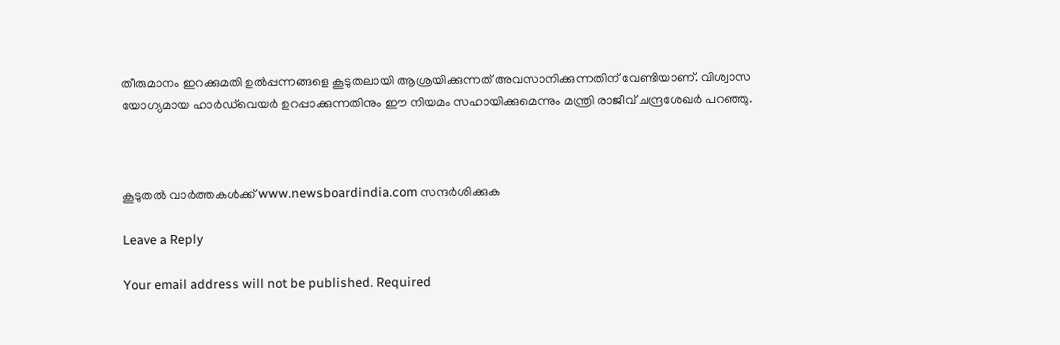തീരുമാനം ഇറക്കുമതി ഉല്‍പ്പന്നങ്ങളെ കൂടുതലായി ആശ്രയിക്കുന്നത് അവസാനിക്കുന്നതിന് വേണ്ടിയാണ്. വിശ്വാസ യോഗ്യമായ ഹാര്‍ഡ്‌വെയര്‍ ഉറപ്പാക്കുന്നതിനും ഈ നിയമം സഹായിക്കുമെന്നും മന്ത്രി രാജീവ് ചന്ദ്രശേഖര്‍ പറഞ്ഞു.



കൂടുതൽ വാർത്തകൾക്ക് www.newsboardindia.com സന്ദർശിക്കുക

Leave a Reply

Your email address will not be published. Required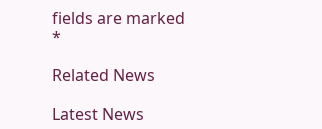fields are marked *

Related News

Latest News